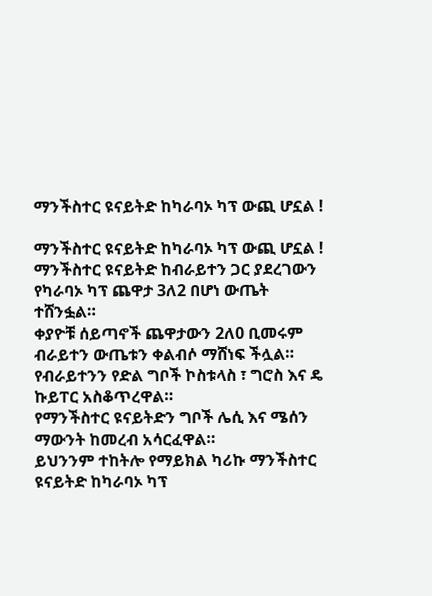ማንችስተር ዩናይትድ ከካራባኦ ካፕ ውጪ ሆኗል !

ማንችስተር ዩናይትድ ከካራባኦ ካፕ ውጪ ሆኗል !
ማንችስተር ዩናይትድ ከብራይተን ጋር ያደረገውን የካራባኦ ካፕ ጨዋታ 3ለ2 በሆነ ውጤት ተሸንፏል።
ቀያዮቹ ሰይጣኖች ጨዋታውን 2ለ0 ቢመሩም ብራይተን ውጤቱን ቀልብሶ ማሸነፍ ችሏል።
የብራይተንን የድል ግቦች ኮስቱላስ ፣ ግሮስ እና ዴ ኩይፐር አስቆጥረዋል።
የማንችስተር ዩናይትድን ግቦች ሌሲ እና ሜሰን ማውንት ከመረብ አሳርፈዋል።
ይህንንም ተከትሎ የማይክል ካሪኩ ማንችስተር ዩናይትድ ከካራባኦ ካፕ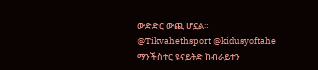ውድድር ውጪ ሆኗል።
@Tikvahethsport @kidusyoftahe
ማንችስተር ዩናይትድ ከብራይተን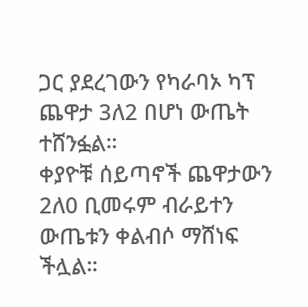ጋር ያደረገውን የካራባኦ ካፕ ጨዋታ 3ለ2 በሆነ ውጤት ተሸንፏል።
ቀያዮቹ ሰይጣኖች ጨዋታውን 2ለ0 ቢመሩም ብራይተን ውጤቱን ቀልብሶ ማሸነፍ ችሏል።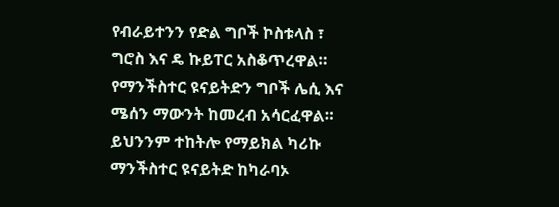የብራይተንን የድል ግቦች ኮስቱላስ ፣ ግሮስ እና ዴ ኩይፐር አስቆጥረዋል።
የማንችስተር ዩናይትድን ግቦች ሌሲ እና ሜሰን ማውንት ከመረብ አሳርፈዋል።
ይህንንም ተከትሎ የማይክል ካሪኩ ማንችስተር ዩናይትድ ከካራባኦ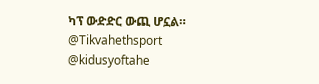ካፕ ውድድር ውጪ ሆኗል።
@Tikvahethsport @kidusyoftahe